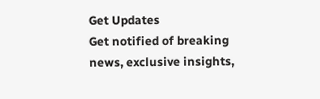Get Updates
Get notified of breaking news, exclusive insights,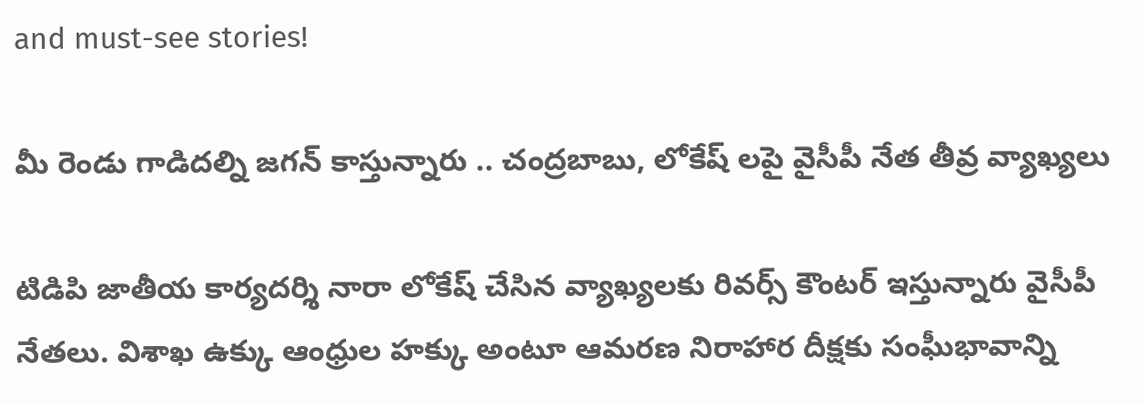and must-see stories!

మీ రెండు గాడిదల్ని జగన్ కాస్తున్నారు .. చంద్రబాబు, లోకేష్ లపై వైసీపీ నేత తీవ్ర వ్యాఖ్యలు

టిడిపి జాతీయ కార్యదర్శి నారా లోకేష్ చేసిన వ్యాఖ్యలకు రివర్స్ కౌంటర్ ఇస్తున్నారు వైసీపీ నేతలు. విశాఖ ఉక్కు ఆంధ్రుల హక్కు అంటూ ఆమరణ నిరాహార దీక్షకు సంఘీభావాన్ని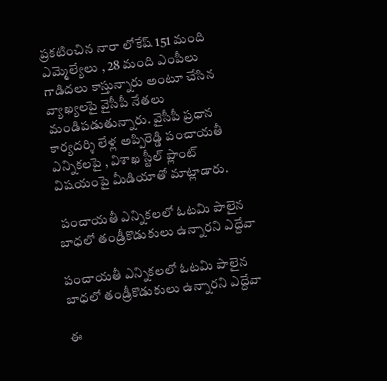ప్రకటించిన నారా లోకేష్ 151 మంది ఎమ్మెల్యేలు , 28 మంది ఎంపీలు గాడిదలు కాస్తున్నారు అంటూ చేసిన వ్యాఖ్యలపై వైసీపీ నేతలు మండిపడుతున్నారు. వైసీపీ ప్రధాన కార్యదర్శి లేళ్ల అప్పిరెడ్డి పంచాయతీ ఎన్నికలపై , విశాఖ స్టీల్ ప్లాంట్ విషయంపై మీడియాతో మాట్లాడారు.

 పంచాయతీ ఎన్నికలలో ఓటమి పాలైన బాధలో తండ్రీకొడుకులు ఉన్నారని ఎద్దేవా

పంచాయతీ ఎన్నికలలో ఓటమి పాలైన బాధలో తండ్రీకొడుకులు ఉన్నారని ఎద్దేవా

ఈ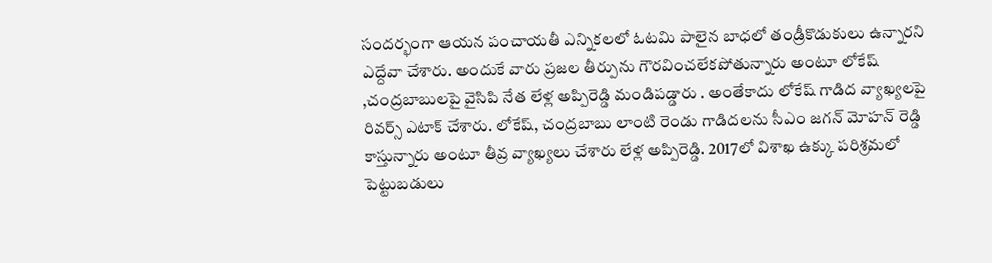సందర్భంగా ఆయన పంచాయతీ ఎన్నికలలో ఓటమి పాలైన బాధలో తండ్రీకొడుకులు ఉన్నారని ఎద్దేవా చేశారు. అందుకే వారు ప్రజల తీర్పును గౌరవించలేకపోతున్నారు అంటూ లోకేష్ ,చంద్రబాబులపై వైసిపి నేత లేళ్ల అప్పిరెడ్డి మండిపడ్డారు . అంతేకాదు లోకేష్ గాడిద వ్యాఖ్యలపై రివర్స్ ఎటాక్ చేశారు. లోకేష్, చంద్రబాబు లాంటి రెండు గాడిదలను సీఎం జగన్ మోహన్ రెడ్డి కాస్తున్నారు అంటూ తీవ్ర వ్యాఖ్యలు చేశారు లేళ్ల అప్పిరెడ్డి. 2017లో విశాఖ ఉక్కు పరిశ్రమలో పెట్టుబడులు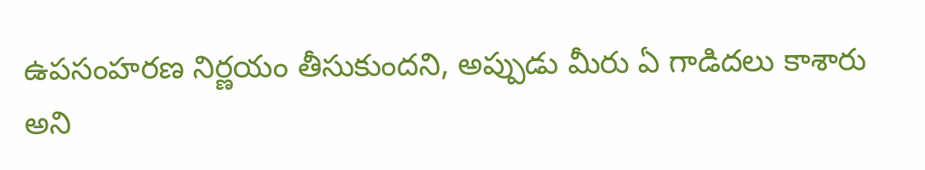ఉపసంహరణ నిర్ణయం తీసుకుందని, అప్పుడు మీరు ఏ గాడిదలు కాశారు అని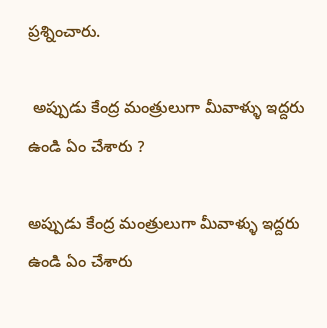ప్రశ్నించారు.

 అప్పుడు కేంద్ర మంత్రులుగా మీవాళ్ళు ఇద్దరు ఉండి ఏం చేశారు ?

అప్పుడు కేంద్ర మంత్రులుగా మీవాళ్ళు ఇద్దరు ఉండి ఏం చేశారు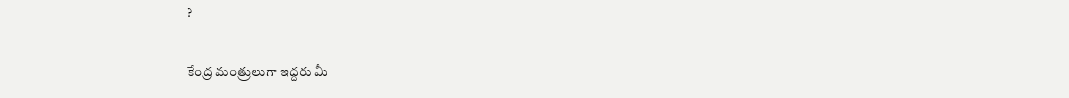?

కేంద్ర మంత్రులుగా ఇద్దరు మీ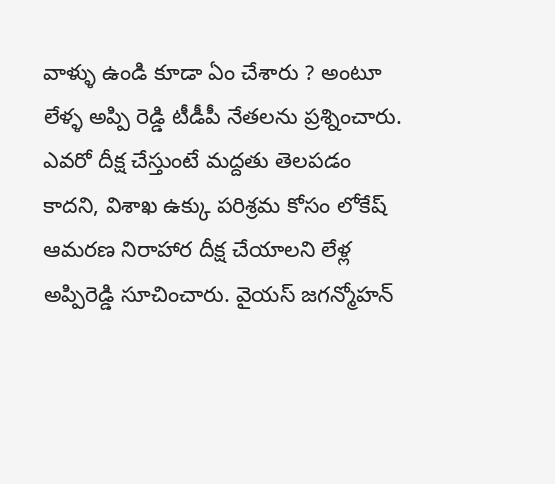వాళ్ళు ఉండి కూడా ఏం చేశారు ? అంటూ లేళ్ళ అప్పి రెడ్డి టీడీపీ నేతలను ప్రశ్నించారు. ఎవరో దీక్ష చేస్తుంటే మద్దతు తెలపడం కాదని, విశాఖ ఉక్కు పరిశ్రమ కోసం లోకేష్ ఆమరణ నిరాహార దీక్ష చేయాలని లేళ్ల అప్పిరెడ్డి సూచించారు. వైయస్ జగన్మోహన్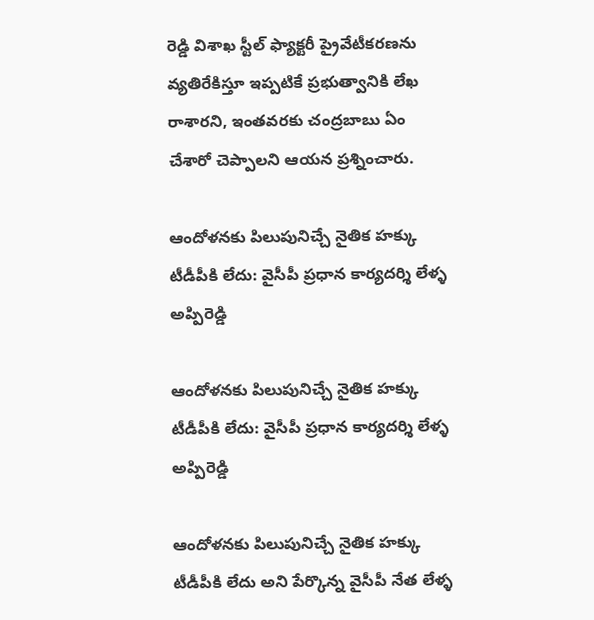రెడ్డి విశాఖ స్టీల్ ఫ్యాక్టరీ ప్రైవేటీకరణను వ్యతిరేకిస్తూ ఇప్పటికే ప్రభుత్వానికి లేఖ రాశారని, ఇంతవరకు చంద్రబాబు ఏం చేశారో చెప్పాలని ఆయన ప్రశ్నించారు.

ఆందోళనకు పిలుపునిచ్చే నైతిక హక్కు టీడీపీకి లేదు: వైసీపీ ప్రధాన కార్యదర్శి లేళ్ళ అప్పిరెడ్డి

ఆందోళనకు పిలుపునిచ్చే నైతిక హక్కు టీడీపీకి లేదు: వైసీపీ ప్రధాన కార్యదర్శి లేళ్ళ అప్పిరెడ్డి

ఆందోళనకు పిలుపునిచ్చే నైతిక హక్కు టీడీపీకి లేదు అని పేర్కొన్న వైసీపీ నేత లేళ్ళ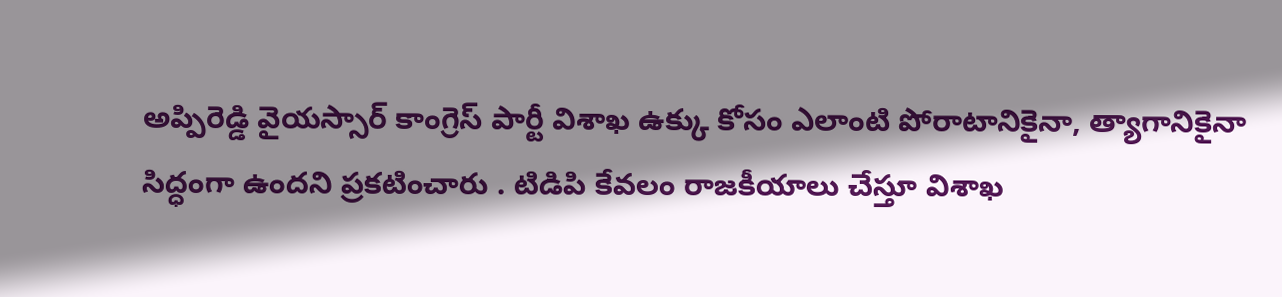అప్పిరెడ్డి వైయస్సార్ కాంగ్రెస్ పార్టీ విశాఖ ఉక్కు కోసం ఎలాంటి పోరాటానికైనా, త్యాగానికైనా సిద్ధంగా ఉందని ప్రకటించారు . టిడిపి కేవలం రాజకీయాలు చేస్తూ విశాఖ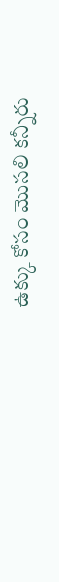ఉక్కు కోసం మొసలి కన్నీరు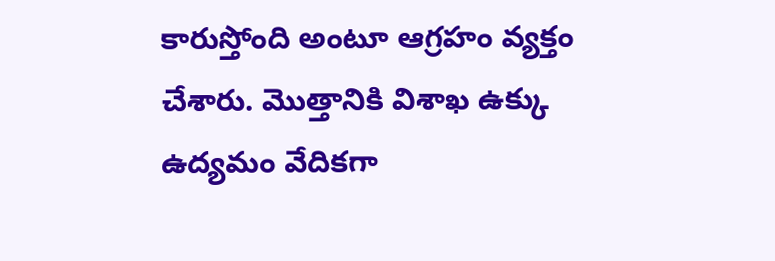కారుస్తోంది అంటూ ఆగ్రహం వ్యక్తం చేశారు. మొత్తానికి విశాఖ ఉక్కు ఉద్యమం వేదికగా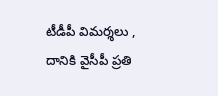టీడీపీ విమర్శలు , దానికి వైసీపీ ప్రతి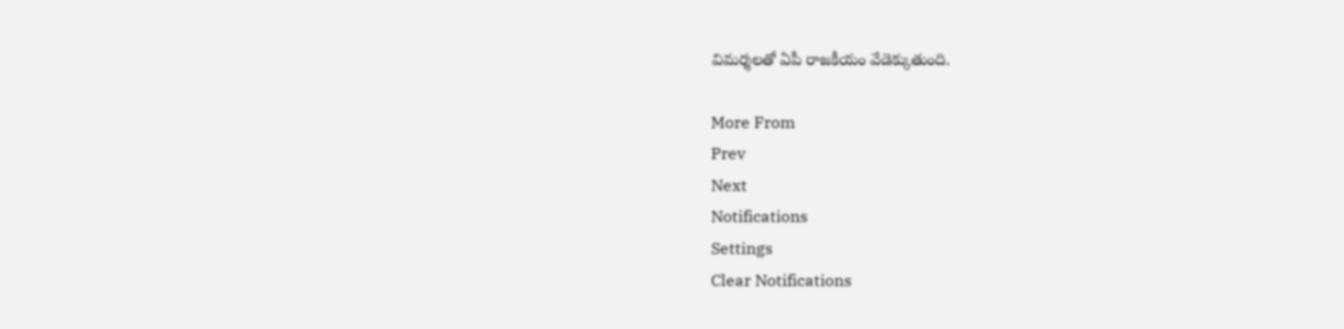విమర్శలతో ఏపీ రాజకీయం వేడెక్కుతుంది.

More From
Prev
Next
Notifications
Settings
Clear Notifications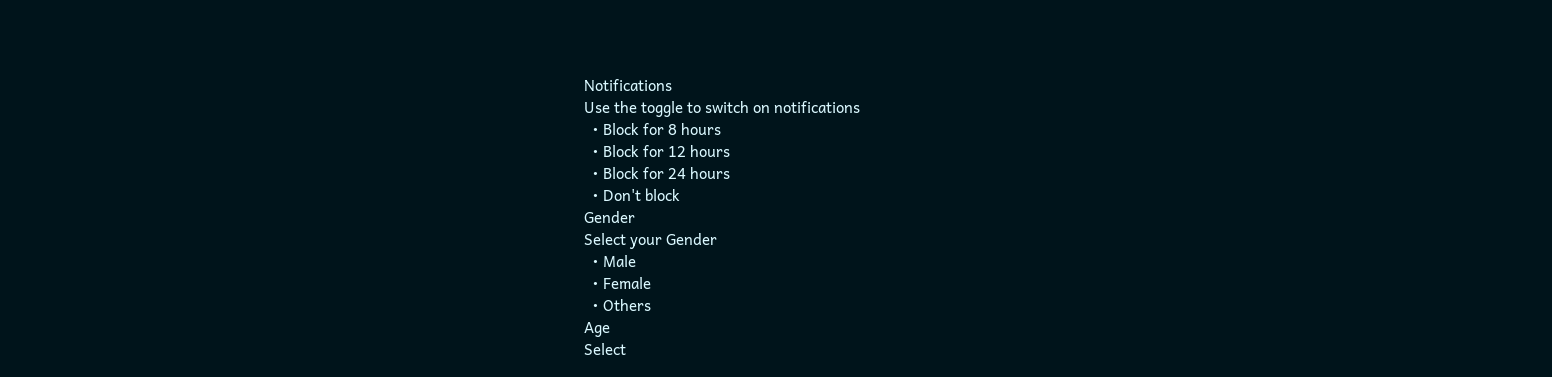Notifications
Use the toggle to switch on notifications
  • Block for 8 hours
  • Block for 12 hours
  • Block for 24 hours
  • Don't block
Gender
Select your Gender
  • Male
  • Female
  • Others
Age
Select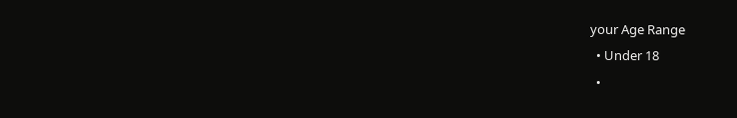your Age Range
  • Under 18
  •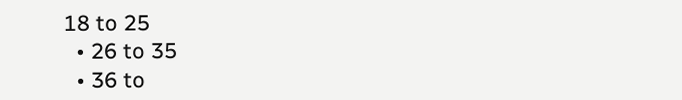18 to 25
  • 26 to 35
  • 36 to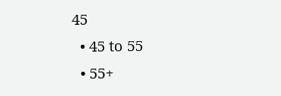45
  • 45 to 55
  • 55+